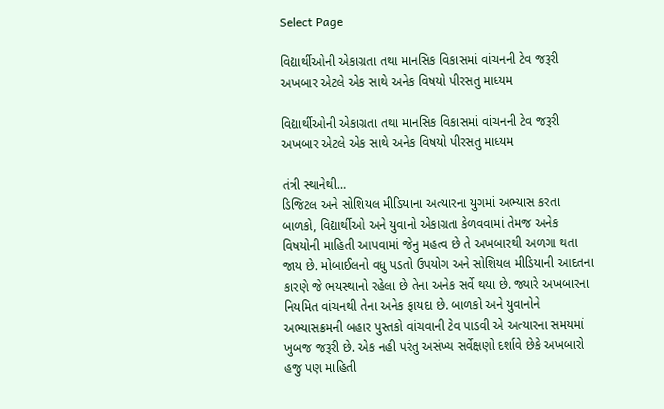Select Page

વિદ્યાર્થીઓની એકાગ્રતા તથા માનસિક વિકાસમાં વાંચનની ટેવ જરૂરી અખબાર એટલે એક સાથે અનેક વિષયો પીરસતુ માધ્યમ

વિદ્યાર્થીઓની એકાગ્રતા તથા માનસિક વિકાસમાં વાંચનની ટેવ જરૂરી અખબાર એટલે એક સાથે અનેક વિષયો પીરસતુ માધ્યમ

તંત્રી સ્થાનેથી…
ડિજિટલ અને સોશિયલ મીડિયાના અત્યારના યુગમાં અભ્યાસ કરતા બાળકો, વિદ્યાર્થીઓ અને યુવાનો એકાગ્રતા કેળવવામાં તેમજ અનેક વિષયોની માહિતી આપવામાં જેનુ મહત્વ છે તે અખબારથી અળગા થતા જાય છે. મોબાઈલનો વધુ પડતો ઉપયોગ અને સોશિયલ મીડિયાની આદતના કારણે જે ભયસ્થાનો રહેલા છે તેના અનેક સર્વે થયા છે. જ્યારે અખબારના નિયમિત વાંચનથી તેના અનેક ફાયદા છે. બાળકો અને યુવાનોને અભ્યાસક્રમની બહાર પુસ્તકો વાંચવાની ટેવ પાડવી એ અત્યારના સમયમાં ખુબજ જરૂરી છે. એક નહી પરંતુ અસંખ્ય સર્વેક્ષણો દર્શાવે છેકે અખબારો હજુ પણ માહિતી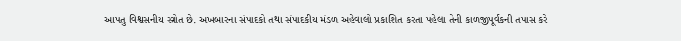આપતુ વિશ્વસનીય સ્ત્રોત છે. અખબારના સંપાદકો તથા સંપાદકીય મંડળ અહેવાલો પ્રકાશિત કરતા પહેલા તેની કાળજીપૂર્વકની તપાસ કરે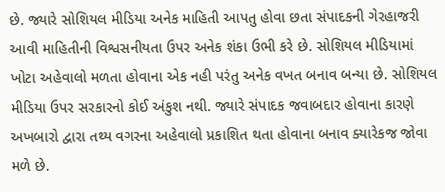છે. જ્યારે સોશિયલ મીડિયા અનેક માહિતી આપતુ હોવા છતા સંપાદકની ગેરહાજરી આવી માહિતીની વિશ્વસનીયતા ઉપર અનેક શંકા ઉભી કરે છે. સોશિયલ મીડિયામાં ખોટા અહેવાલો મળતા હોવાના એક નહી પરંતુ અનેક વખત બનાવ બન્યા છે. સોશિયલ મીડિયા ઉપર સરકારનો કોઈ અંકુશ નથી. જ્યારે સંપાદક જવાબદાર હોવાના કારણે અખબારો દ્વારા તથ્ય વગરના અહેવાલો પ્રકાશિત થતા હોવાના બનાવ ક્યારેકજ જોવા મળે છે.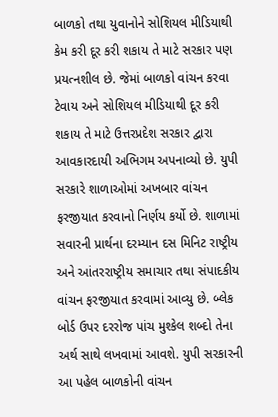બાળકો તથા યુવાનોને સોશિયલ મીડિયાથી કેમ કરી દૂર કરી શકાય તે માટે સરકાર પણ પ્રયત્નશીલ છે. જેમાં બાળકો વાંચન કરવા ટેવાય અને સોશિયલ મીડિયાથી દૂર કરી શકાય તે માટે ઉત્તરપ્રદેશ સરકાર દ્વારા આવકારદાયી અભિગમ અપનાવ્યો છે. યુપી સરકારે શાળાઓમાં અખબાર વાંચન ફરજીયાત કરવાનો નિર્ણય કર્યો છે. શાળામાં સવારની પ્રાર્થના દરમ્યાન દસ મિનિટ રાષ્ટ્રીય અને આંતરરાષ્ટ્રીય સમાચાર તથા સંપાદકીય વાંચન ફરજીયાત કરવામાં આવ્યુ છે. બ્લેક બોર્ડ ઉપર દરરોજ પાંચ મુશ્કેલ શબ્દો તેના અર્થ સાથે લખવામાં આવશે. યુપી સરકારની આ પહેલ બાળકોની વાંચન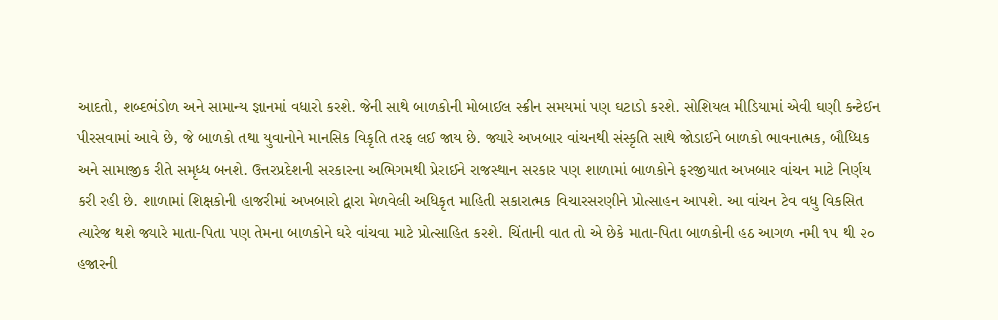આદતો, શબ્દભંડોળ અને સામાન્ય જ્ઞાનમાં વધારો કરશે. જેની સાથે બાળકોની મોબાઈલ સ્ક્રીન સમયમાં પણ ઘટાડો કરશે. સોશિયલ મીડિયામાં એવી ઘણી કન્ટેઈન પીરસવામાં આવે છે, જે બાળકો તથા યુવાનોને માનસિક વિકૃતિ તરફ લઈ જાય છે. જ્યારે અખબાર વાંચનથી સંસ્કૃતિ સાથે જોડાઈને બાળકો ભાવનાત્મક, બૌધ્ધિક અને સામાજીક રીતે સમૃધ્ધ બનશે. ઉત્તરપ્રદેશની સરકારના અભિગમથી પ્રેરાઈને રાજસ્થાન સરકાર પણ શાળામાં બાળકોને ફરજીયાત અખબાર વાંચન માટે નિર્ણય કરી રહી છે. શાળામાં શિક્ષકોની હાજરીમાં અખબારો દ્વારા મેળવેલી અધિકૃત માહિતી સકારાત્મક વિચારસરણીને પ્રોત્સાહન આપશે. આ વાંચન ટેવ વધુ વિકસિત ત્યારેજ થશે જ્યારે માતા-પિતા પણ તેમના બાળકોને ઘરે વાંચવા માટે પ્રોત્સાહિત કરશે. ચિંતાની વાત તો એ છેકે માતા-પિતા બાળકોની હઠ આગળ નમી ૧૫ થી ૨૦ હજારની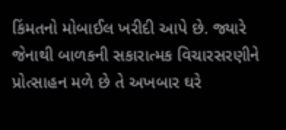કિંમતનો મોબાઈલ ખરીદી આપે છે. જ્યારે જેનાથી બાળકની સકારાત્મક વિચારસરણીને પ્રોત્સાહન મળે છે તે અખબાર ઘરે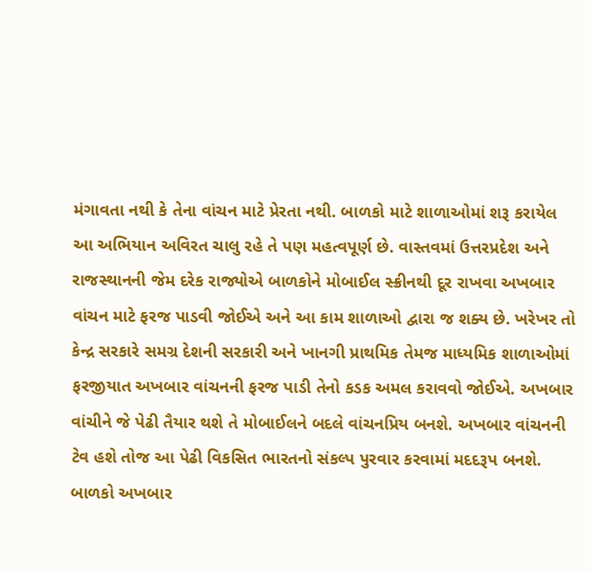મંગાવતા નથી કે તેના વાંચન માટે પ્રેરતા નથી. બાળકો માટે શાળાઓમાં શરૂ કરાયેલ આ અભિયાન અવિરત ચાલુ રહે તે પણ મહત્વપૂર્ણ છે. વાસ્તવમાં ઉત્તરપ્રદેશ અને રાજસ્થાનની જેમ દરેક રાજ્યોએ બાળકોને મોબાઈલ સ્ક્રીનથી દૂર રાખવા અખબાર વાંચન માટે ફરજ પાડવી જોઈએ અને આ કામ શાળાઓ દ્વારા જ શક્ય છે. ખરેખર તો કેન્દ્ર સરકારે સમગ્ર દેશની સરકારી અને ખાનગી પ્રાથમિક તેમજ માધ્યમિક શાળાઓમાં ફરજીયાત અખબાર વાંચનની ફરજ પાડી તેનો કડક અમલ કરાવવો જોઈએ. અખબાર વાંચીને જે પેઢી તૈયાર થશે તે મોબાઈલને બદલે વાંચનપ્રિય બનશે. અખબાર વાંચનની ટેવ હશે તોજ આ પેઢી વિકસિત ભારતનો સંકલ્પ પુરવાર કરવામાં મદદરૂપ બનશે. બાળકો અખબાર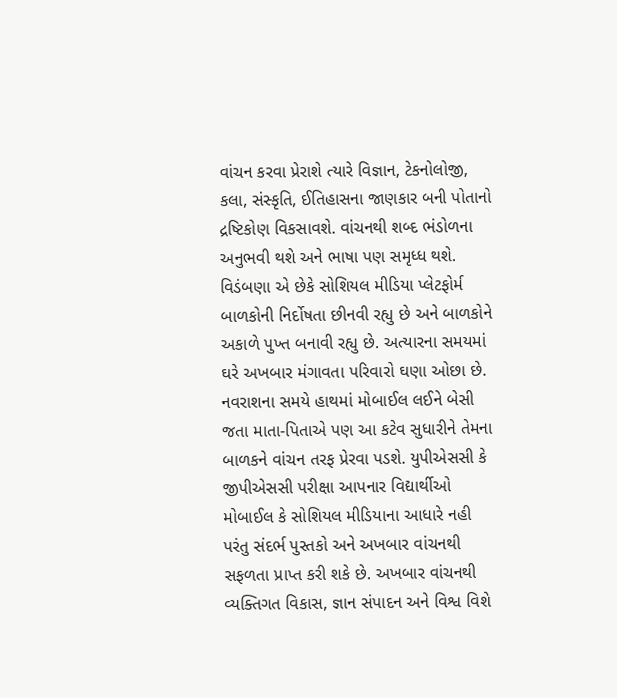વાંચન કરવા પ્રેરાશે ત્યારે વિજ્ઞાન, ટેકનોલોજી, કલા, સંસ્કૃતિ, ઈતિહાસના જાણકાર બની પોતાનો દ્રષ્ટિકોણ વિકસાવશે. વાંચનથી શબ્દ ભંડોળના અનુભવી થશે અને ભાષા પણ સમૃધ્ધ થશે. વિડંબણા એ છેકે સોશિયલ મીડિયા પ્લેટફોર્મ બાળકોની નિર્દોષતા છીનવી રહ્યુ છે અને બાળકોને અકાળે પુખ્ત બનાવી રહ્યુ છે. અત્યારના સમયમાં ઘરે અખબાર મંગાવતા પરિવારો ઘણા ઓછા છે. નવરાશના સમયે હાથમાં મોબાઈલ લઈને બેસી જતા માતા-પિતાએ પણ આ કટેવ સુધારીને તેમના બાળકને વાંચન તરફ પ્રેરવા પડશે. યુપીએસસી કે જીપીએસસી પરીક્ષા આપનાર વિદ્યાર્થીઓ મોબાઈલ કે સોશિયલ મીડિયાના આધારે નહી પરંતુ સંદર્ભ પુસ્તકો અને અખબાર વાંચનથી સફળતા પ્રાપ્ત કરી શકે છે. અખબાર વાંચનથી વ્યક્તિગત વિકાસ, જ્ઞાન સંપાદન અને વિશ્વ વિશે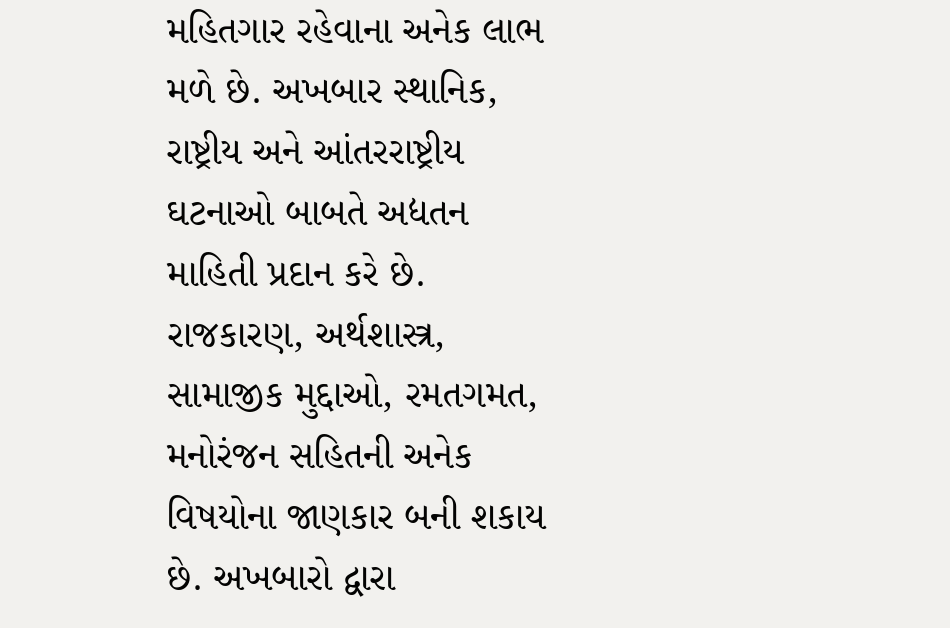મહિતગાર રહેવાના અનેક લાભ મળે છે. અખબાર સ્થાનિક, રાષ્ટ્રીય અને આંતરરાષ્ટ્રીય ઘટનાઓ બાબતે અદ્યતન માહિતી પ્રદાન કરે છે. રાજકારણ, અર્થશાસ્ત્ર, સામાજીક મુદ્દાઓ, રમતગમત, મનોરંજન સહિતની અનેક વિષયોના જાણકાર બની શકાય છે. અખબારો દ્વારા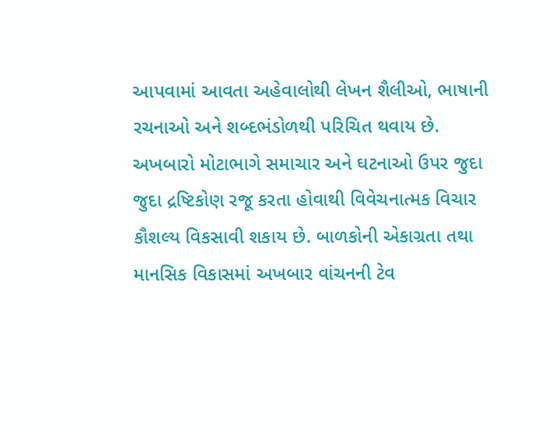આપવામાં આવતા અહેવાલોથી લેખન શૈલીઓ, ભાષાની રચનાઓ અને શબ્દભંડોળથી પરિચિત થવાય છે. અખબારો મોટાભાગે સમાચાર અને ઘટનાઓ ઉપર જુદા જુદા દ્રષ્ટિકોણ રજૂ કરતા હોવાથી વિવેચનાત્મક વિચાર કૌશલ્ય વિકસાવી શકાય છે. બાળકોની એકાગ્રતા તથા માનસિક વિકાસમાં અખબાર વાંચનની ટેવ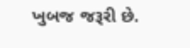ખુબજ જરૂરી છે.